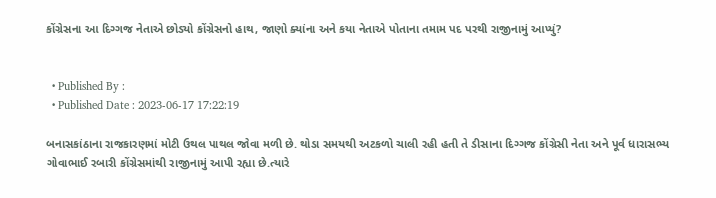કોંગ્રેસના આ દિગ્ગજ નેતાએ છોડ્યો કોંગ્રેસનો હાથ, જાણો ક્યાંના અને કયા નેતાએ પોતાના તમામ પદ પરથી રાજીનામું આપ્યું?


  • Published By :
  • Published Date : 2023-06-17 17:22:19

બનાસકાંઠાના રાજકારણમાં મોટી ઉથલ પાથલ જોવા મળી છે. થોડા સમયથી અટકળો ચાલી રહી હતી તે ડીસાના દિગ્ગજ કોંગ્રેસી નેતા અને પૂર્વ ધારાસભ્ય ગોવાભાઈ રબારી કોંગ્રેસમાંથી રાજીનામું આપી રહ્યા છે.ત્યારે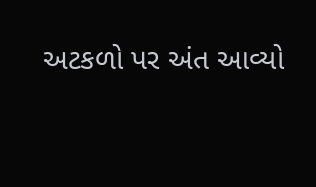અટકળો પર અંત આવ્યો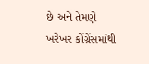છે અને તેમણે ખરેખર કોંગ્રેંસમાંથી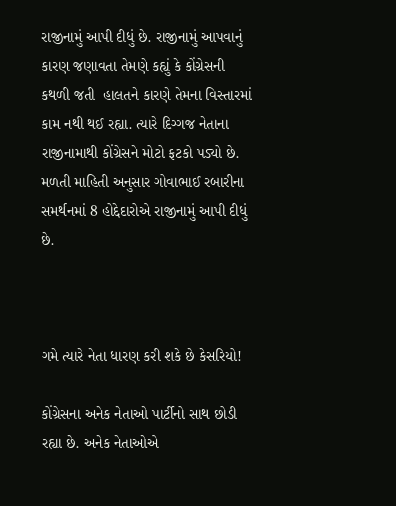રાજીનામું આપી દીધું છે. રાજીનામું આપવાનું કારણ જણાવતા તેમણે કહ્યું કે કોંગ્રેસની કથળી જતી  હાલતને કારણે તેમના વિસ્તારમાં કામ નથી થઈ રહ્યા. ત્યારે દિગ્ગજ નેતાના રાજીનામાથી કોંગ્રેસને મોટો ફટકો પડ્યો છે. મળતી માહિતી અનુસાર ગોવાભાઈ રબારીના સમર્થનમાં 8 હોદ્દેદારોએ રાજીનામું આપી દીધું છે.



ગમે ત્યારે નેતા ધારણ કરી શકે છે કેસરિયો!

કોંગ્રેસના અનેક નેતાઓ પાર્ટીનો સાથ છોડી રહ્યા છે. અનેક નેતાઓએ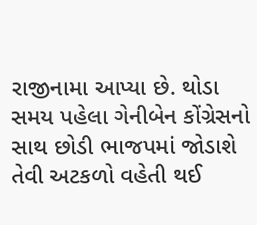રાજીનામા આપ્યા છે. થોડા સમય પહેલા ગેનીબેન કોંગ્રેસનો સાથ છોડી ભાજપમાં જોડાશે તેવી અટકળો વહેતી થઈ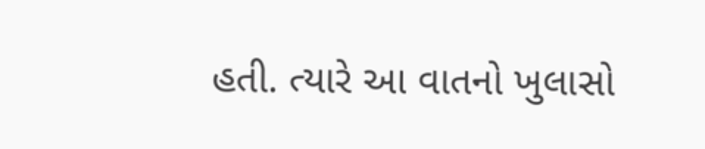હતી. ત્યારે આ વાતનો ખુલાસો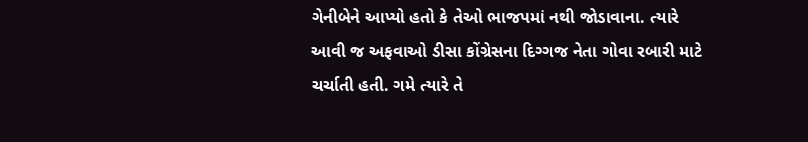ગેનીબેને આપ્યો હતો કે તેઓ ભાજપમાં નથી જોડાવાના. ત્યારે આવી જ અફવાઓ ડીસા કોંગ્રેસના દિગ્ગજ નેતા ગોવા રબારી માટે ચર્ચાતી હતી. ગમે ત્યારે તે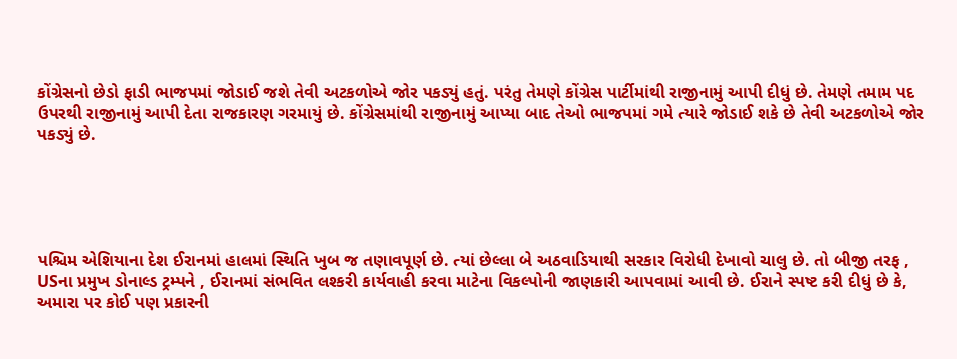કોંગ્રેસનો છેડો ફાડી ભાજપમાં જોડાઈ જશે તેવી અટકળોએ જોર પકડ્યું હતું. પરંતુ તેમણે કોંગ્રેસ પાર્ટીમાંથી રાજીનામું આપી દીધું છે. તેમણે તમામ પદ ઉપરથી રાજીનામું આપી દેતા રાજકારણ ગરમાયું છે. કોંગ્રેસમાંથી રાજીનામું આપ્યા બાદ તેઓ ભાજપમાં ગમે ત્યારે જોડાઈ શકે છે તેવી અટકળોએ જોર પકડ્યું છે.





પશ્ચિમ એશિયાના દેશ ઈરાનમાં હાલમાં સ્થિતિ ખુબ જ તણાવપૂર્ણ છે. ત્યાં છેલ્લા બે અઠવાડિયાથી સરકાર વિરોધી દેખાવો ચાલુ છે. તો બીજી તરફ , USના પ્રમુખ ડોનાલ્ડ ટ્રમ્પને , ઈરાનમાં સંભવિત લશ્કરી કાર્યવાહી કરવા માટેના વિકલ્પોની જાણકારી આપવામાં આવી છે. ઈરાને સ્પષ્ટ કરી દીધું છે કે, અમારા પર કોઈ પણ પ્રકારની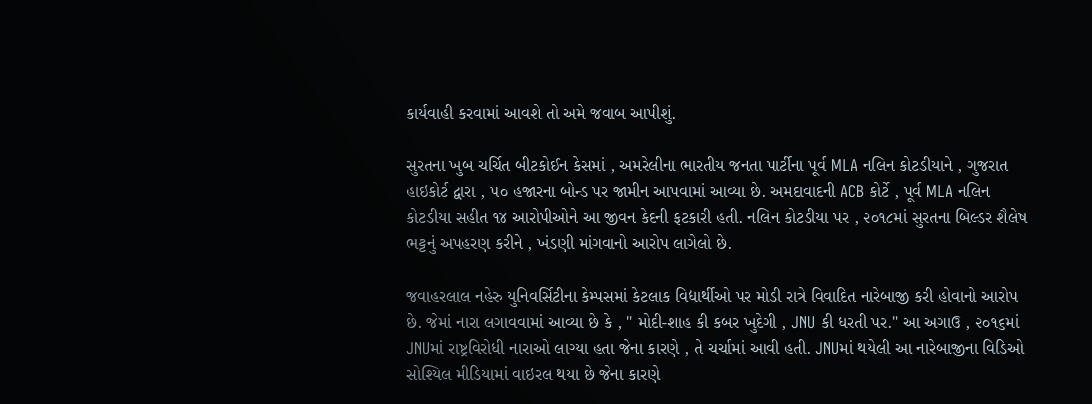કાર્યવાહી કરવામાં આવશે તો અમે જવાબ આપીશું.

સુરતના ખુબ ચર્ચિત બીટકોઈન કેસમાં , અમરેલીના ભારતીય જનતા પાર્ટીના પૂર્વ MLA નલિન કોટડીયાને , ગુજરાત હાઇકોર્ટ દ્વારા , ૫૦ હજારના બોન્ડ પર જામીન આપવામાં આવ્યા છે. અમદાવાદની ACB કોર્ટે , પૂર્વ MLA નલિન કોટડીયા સહીત ૧૪ આરોપીઓને આ જીવન કેદની ફટકારી હતી. નલિન કોટડીયા પર , ૨૦૧૮માં સુરતના બિલ્ડર શૈલેષ ભટ્ટનું અપહરણ કરીને , ખંડણી માંગવાનો આરોપ લાગેલો છે.

જવાહરલાલ નહેરુ યુનિવર્સિટીના કેમ્પસમાં કેટલાક વિદ્યાર્થીઓ પર મોડી રાત્રે વિવાદિત નારેબાજી કરી હોવાનો આરોપ છે. જેમાં નારા લગાવવામાં આવ્યા છે કે , " મોદી-શાહ કી કબર ખુદેગી , JNU કી ધરતી પર." આ અગાઉ , ૨૦૧૬માં JNUમાં રાષ્ટ્રવિરોધી નારાઓ લાગ્યા હતા જેના કારણે , તે ચર્ચામાં આવી હતી. JNUમાં થયેલી આ નારેબાજીના વિડિઓ સોશ્યિલ મીડિયામાં વાઇરલ થયા છે જેના કારણે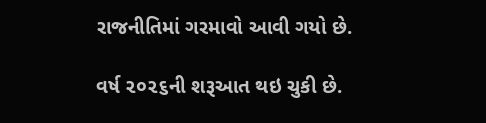રાજનીતિમાં ગરમાવો આવી ગયો છે.

વર્ષ ૨૦૨૬ની શરૂઆત થઇ ચુકી છે.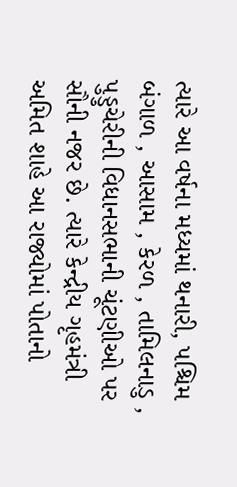ત્યારે આ વર્ષના મધ્યમાં થનારી, પશ્ચિમ બંગાળ , આસામ , કેરળ , તામિલનાડુ , પુડ્ડુચેરીની વિધાનસભાની ચૂંટણીઓ પર સૌની નજર છે. ત્યારે કેન્દ્રીય ગૃહમંત્રી અમિત શાહે આ રાજ્યોમાં પોતાનો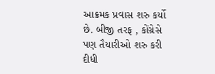આક્રમક પ્રવાસ શરુ કર્યો છે. બીજી તરફ , કોંગ્રેસે પણ તૈયારીઓ શરુ કરી દીધી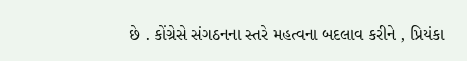છે . કોંગ્રેસે સંગઠનના સ્તરે મહત્વના બદલાવ કરીને , પ્રિયંકા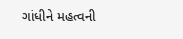ગાંધીને મહત્વની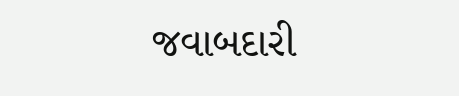જવાબદારી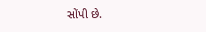સોંપી છે.